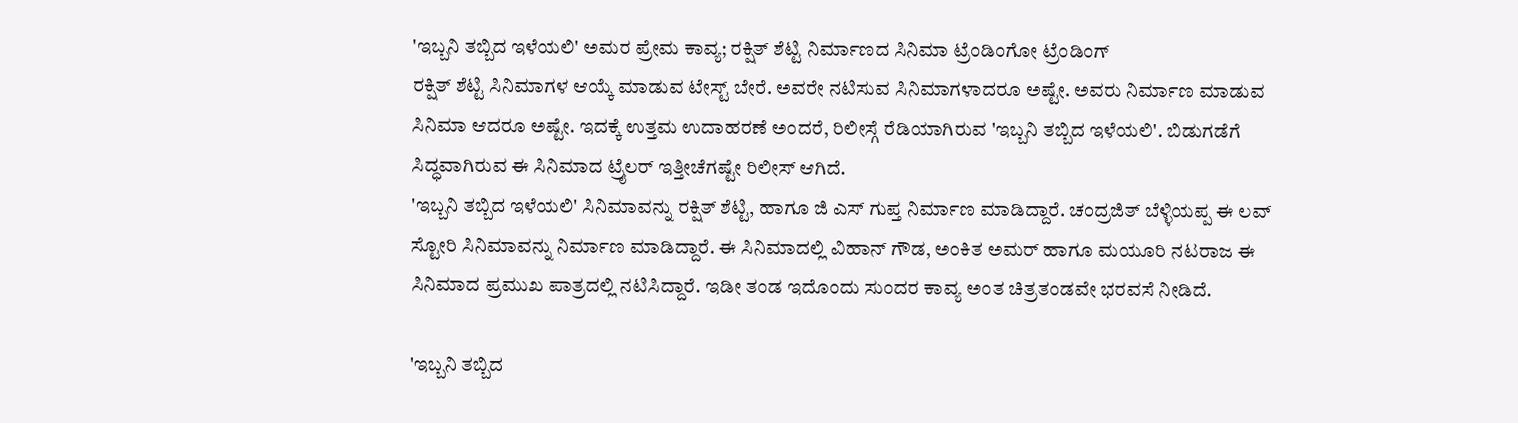'ಇಬ್ಬನಿ ತಬ್ಬಿದ ಇಳೆಯಲಿ' ಅಮರ ಪ್ರೇಮ ಕಾವ್ಯ; ರಕ್ಷಿತ್ ಶೆಟ್ಟಿ ನಿರ್ಮಾಣದ ಸಿನಿಮಾ ಟ್ರೆಂಡಿಂಗೋ ಟ್ರೆಂಡಿಂಗ್
ರಕ್ಷಿತ್ ಶೆಟ್ಟಿ ಸಿನಿಮಾಗಳ ಆಯ್ಕೆ ಮಾಡುವ ಟೇಸ್ಟ್ ಬೇರೆ. ಅವರೇ ನಟಿಸುವ ಸಿನಿಮಾಗಳಾದರೂ ಅಷ್ಟೇ. ಅವರು ನಿರ್ಮಾಣ ಮಾಡುವ ಸಿನಿಮಾ ಆದರೂ ಅಷ್ಟೇ. ಇದಕ್ಕೆ ಉತ್ತಮ ಉದಾಹರಣೆ ಅಂದರೆ, ರಿಲೀಸ್ಗೆ ರೆಡಿಯಾಗಿರುವ 'ಇಬ್ಬನಿ ತಬ್ಬಿದ ಇಳೆಯಲಿ'. ಬಿಡುಗಡೆಗೆ ಸಿದ್ಧವಾಗಿರುವ ಈ ಸಿನಿಮಾದ ಟ್ರೈಲರ್ ಇತ್ತೀಚೆಗಷ್ಟೇ ರಿಲೀಸ್ ಆಗಿದೆ.
'ಇಬ್ಬನಿ ತಬ್ಬಿದ ಇಳೆಯಲಿ' ಸಿನಿಮಾವನ್ನು ರಕ್ಷಿತ್ ಶೆಟ್ಟಿ, ಹಾಗೂ ಜಿ ಎಸ್ ಗುಪ್ತ ನಿರ್ಮಾಣ ಮಾಡಿದ್ದಾರೆ. ಚಂದ್ರಜಿತ್ ಬೆಳ್ಳಿಯಪ್ಪ ಈ ಲವ್ ಸ್ಟೋರಿ ಸಿನಿಮಾವನ್ನು ನಿರ್ಮಾಣ ಮಾಡಿದ್ದಾರೆ. ಈ ಸಿನಿಮಾದಲ್ಲಿ ವಿಹಾನ್ ಗೌಡ, ಅಂಕಿತ ಅಮರ್ ಹಾಗೂ ಮಯೂರಿ ನಟರಾಜ ಈ ಸಿನಿಮಾದ ಪ್ರಮುಖ ಪಾತ್ರದಲ್ಲಿ ನಟಿಸಿದ್ದಾರೆ. ಇಡೀ ತಂಡ ಇದೊಂದು ಸುಂದರ ಕಾವ್ಯ ಅಂತ ಚಿತ್ರತಂಡವೇ ಭರವಸೆ ನೀಡಿದೆ.

'ಇಬ್ಬನಿ ತಬ್ಬಿದ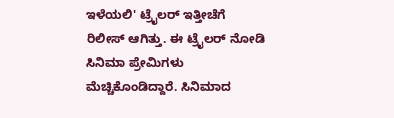ಇಳೆಯಲಿ' ಟ್ರೈಲರ್ ಇತ್ತೀಚೆಗೆ ರಿಲೀಸ್ ಆಗಿತ್ತು. ಈ ಟ್ರೈಲರ್ ನೋಡಿ ಸಿನಿಮಾ ಪ್ರೇಮಿಗಳು ಮೆಚ್ಚಿಕೊಂಡಿದ್ದಾರೆ. ಸಿನಿಮಾದ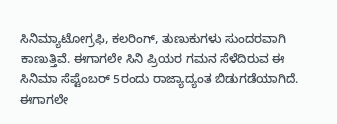ಸಿನಿಮ್ಯಾಟೋಗ್ರಫಿ, ಕಲರಿಂಗ್, ತುಣುಕುಗಳು ಸುಂದರವಾಗಿ ಕಾಣುತ್ತಿವೆ. ಈಗಾಗಲೇ ಸಿನಿ ಪ್ರಿಯರ ಗಮನ ಸೆಳೆದಿರುವ ಈ ಸಿನಿಮಾ ಸೆಪ್ಟೆಂಬರ್ 5ರಂದು ರಾಜ್ಯಾದ್ಯಂತ ಬಿಡುಗಡೆಯಾಗಿದೆ.
ಈಗಾಗಲೇ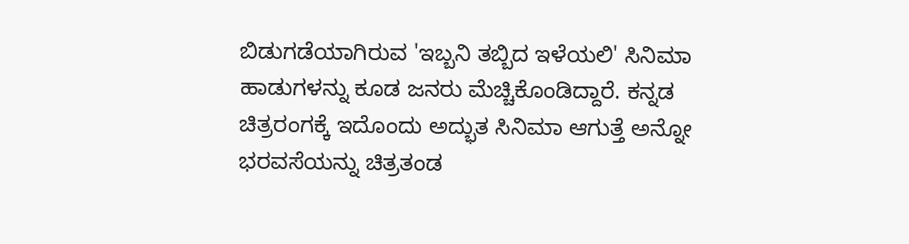ಬಿಡುಗಡೆಯಾಗಿರುವ 'ಇಬ್ಬನಿ ತಬ್ಬಿದ ಇಳೆಯಲಿ' ಸಿನಿಮಾ ಹಾಡುಗಳನ್ನು ಕೂಡ ಜನರು ಮೆಚ್ಚಿಕೊಂಡಿದ್ದಾರೆ. ಕನ್ನಡ ಚಿತ್ರರಂಗಕ್ಕೆ ಇದೊಂದು ಅದ್ಭುತ ಸಿನಿಮಾ ಆಗುತ್ತೆ ಅನ್ನೋ ಭರವಸೆಯನ್ನು ಚಿತ್ರತಂಡ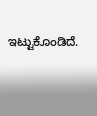ಇಟ್ಟುಕೊಂಡಿದೆ.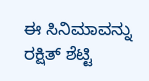ಈ ಸಿನಿಮಾವನ್ನು ರಕ್ಷಿತ್ ಶೆಟ್ಟಿ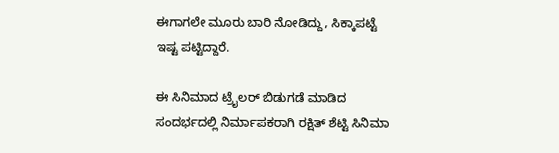ಈಗಾಗಲೇ ಮೂರು ಬಾರಿ ನೋಡಿದ್ದು, ಸಿಕ್ಕಾಪಟ್ಟೆ ಇಷ್ಟ ಪಟ್ಟಿದ್ದಾರೆ.

ಈ ಸಿನಿಮಾದ ಟ್ರೈಲರ್ ಬಿಡುಗಡೆ ಮಾಡಿದ ಸಂದರ್ಭದಲ್ಲಿ ನಿರ್ಮಾಪಕರಾಗಿ ರಕ್ಷಿತ್ ಶೆಟ್ಟಿ ಸಿನಿಮಾ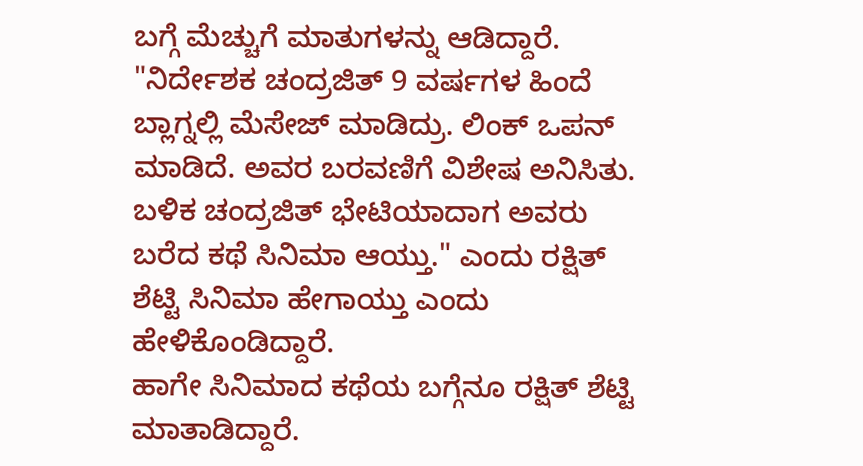ಬಗ್ಗೆ ಮೆಚ್ಚುಗೆ ಮಾತುಗಳನ್ನು ಆಡಿದ್ದಾರೆ. "ನಿರ್ದೇಶಕ ಚಂದ್ರಜಿತ್ 9 ವರ್ಷಗಳ ಹಿಂದೆ ಬ್ಲಾಗ್ನಲ್ಲಿ ಮೆಸೇಜ್ ಮಾಡಿದ್ರು. ಲಿಂಕ್ ಒಪನ್ ಮಾಡಿದೆ. ಅವರ ಬರವಣಿಗೆ ವಿಶೇಷ ಅನಿಸಿತು. ಬಳಿಕ ಚಂದ್ರಜಿತ್ ಭೇಟಿಯಾದಾಗ ಅವರು ಬರೆದ ಕಥೆ ಸಿನಿಮಾ ಆಯ್ತು." ಎಂದು ರಕ್ಷಿತ್ ಶೆಟ್ಟಿ ಸಿನಿಮಾ ಹೇಗಾಯ್ತು ಎಂದು ಹೇಳಿಕೊಂಡಿದ್ದಾರೆ.
ಹಾಗೇ ಸಿನಿಮಾದ ಕಥೆಯ ಬಗ್ಗೆನೂ ರಕ್ಷಿತ್ ಶೆಟ್ಟಿ ಮಾತಾಡಿದ್ದಾರೆ.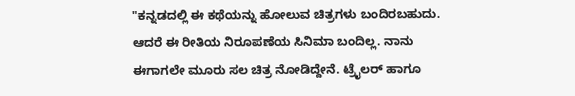"ಕನ್ನಡದಲ್ಲಿ ಈ ಕಥೆಯನ್ನು ಹೋಲುವ ಚಿತ್ರಗಳು ಬಂದಿರಬಹುದು. ಆದರೆ ಈ ರೀತಿಯ ನಿರೂಪಣೆಯ ಸಿನಿಮಾ ಬಂದಿಲ್ಲ. ನಾನು ಈಗಾಗಲೇ ಮೂರು ಸಲ ಚಿತ್ರ ನೋಡಿದ್ದೇನೆ. ಟ್ರೈಲರ್ ಹಾಗೂ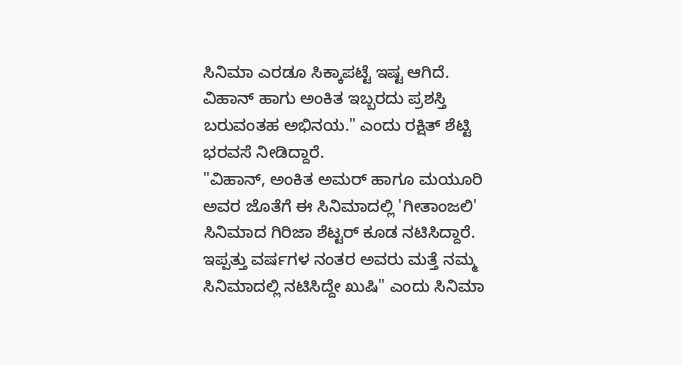ಸಿನಿಮಾ ಎರಡೂ ಸಿಕ್ಕಾಪಟ್ಟೆ ಇಷ್ಟ ಆಗಿದೆ. ವಿಹಾನ್ ಹಾಗು ಅಂಕಿತ ಇಬ್ಬರದು ಪ್ರಶಸ್ತಿ ಬರುವಂತಹ ಅಭಿನಯ." ಎಂದು ರಕ್ಷಿತ್ ಶೆಟ್ಟಿ ಭರವಸೆ ನೀಡಿದ್ದಾರೆ.
"ವಿಹಾನ್, ಅಂಕಿತ ಅಮರ್ ಹಾಗೂ ಮಯೂರಿ ಅವರ ಜೊತೆಗೆ ಈ ಸಿನಿಮಾದಲ್ಲಿ 'ಗೀತಾಂಜಲಿ' ಸಿನಿಮಾದ ಗಿರಿಜಾ ಶೆಟ್ಟರ್ ಕೂಡ ನಟಿಸಿದ್ದಾರೆ. ಇಪ್ಪತ್ತು ವರ್ಷಗಳ ನಂತರ ಅವರು ಮತ್ತೆ ನಮ್ಮ ಸಿನಿಮಾದಲ್ಲಿ ನಟಿಸಿದ್ದೇ ಖುಷಿ" ಎಂದು ಸಿನಿಮಾ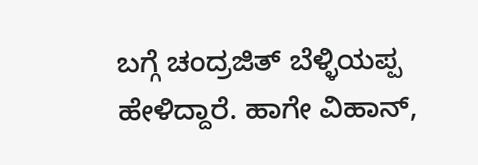ಬಗ್ಗೆ ಚಂದ್ರಜಿತ್ ಬೆಳ್ಳಿಯಪ್ಪ ಹೇಳಿದ್ದಾರೆ. ಹಾಗೇ ವಿಹಾನ್,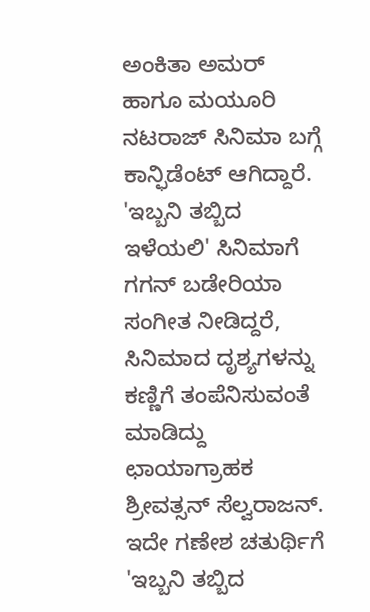ಅಂಕಿತಾ ಅಮರ್ ಹಾಗೂ ಮಯೂರಿ ನಟರಾಜ್ ಸಿನಿಮಾ ಬಗ್ಗೆ ಕಾನ್ಫಿಡೆಂಟ್ ಆಗಿದ್ದಾರೆ.
'ಇಬ್ಬನಿ ತಬ್ಬಿದ ಇಳೆಯಲಿ' ಸಿನಿಮಾಗೆ ಗಗನ್ ಬಡೇರಿಯಾ ಸಂಗೀತ ನೀಡಿದ್ದರೆ, ಸಿನಿಮಾದ ದೃಶ್ಯಗಳನ್ನು ಕಣ್ಣಿಗೆ ತಂಪೆನಿಸುವಂತೆ ಮಾಡಿದ್ದು ಛಾಯಾಗ್ರಾಹಕ ಶ್ರೀವತ್ಸನ್ ಸೆಲ್ವರಾಜನ್. ಇದೇ ಗಣೇಶ ಚತುರ್ಥಿಗೆ 'ಇಬ್ಬನಿ ತಬ್ಬಿದ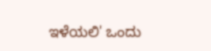ಇಳೆಯಲಿ' ಒಂದು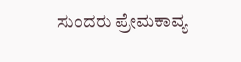ಸುಂದರು ಪ್ರೇಮಕಾವ್ಯ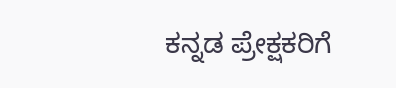ಕನ್ನಡ ಪ್ರೇಕ್ಷಕರಿಗೆ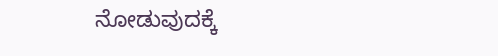ನೋಡುವುದಕ್ಕೆ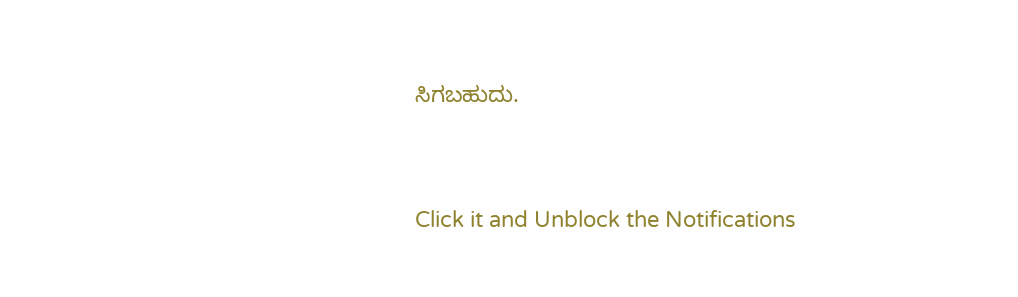ಸಿಗಬಹುದು.


Click it and Unblock the Notifications